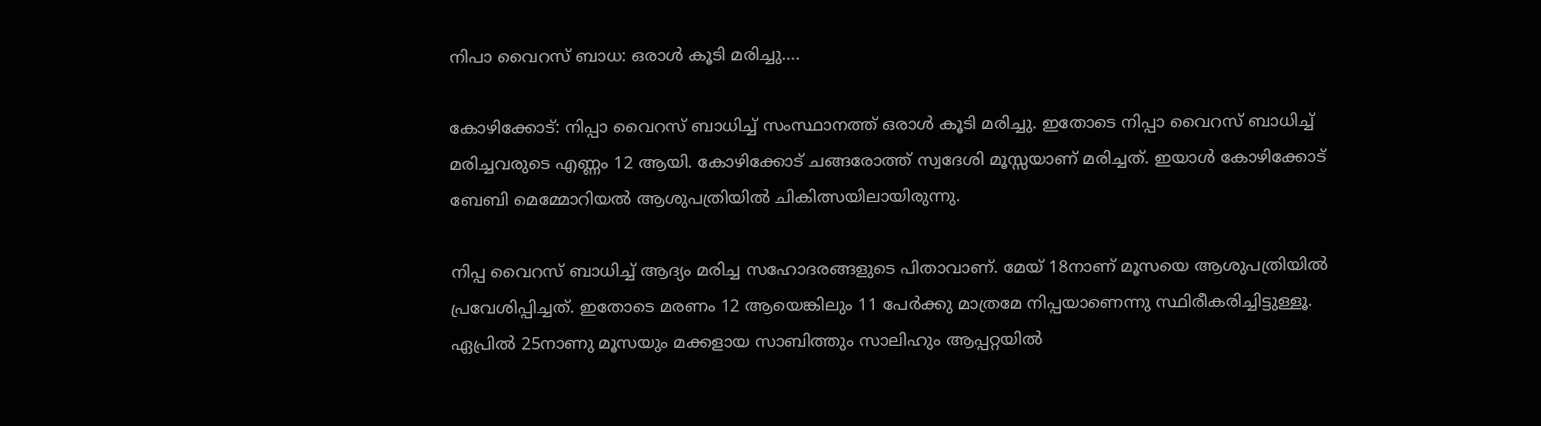നിപാ വൈറസ് ബാധ: ഒരാൾ കൂടി മരിച്ചു….

കോഴിക്കോട്: നിപ്പാ വൈറസ് ബാധിച്ച് സംസ്ഥാനത്ത് ഒരാൾ കൂടി മരിച്ചു. ഇതോടെ നിപ്പാ വൈറസ് ബാധിച്ച് മരിച്ചവരുടെ എണ്ണം 12 ആയി. കോഴിക്കോട് ചങ്ങരോത്ത് സ്വദേശി മൂസ്സയാണ് മരിച്ചത്. ഇയാൾ കോഴിക്കോട് ബേബി മെമ്മോറിയല്‍ ആശുപത്രിയിൽ ചികിത്സയിലായിരുന്നു.

നിപ്പ വൈറസ് ബാധിച്ച് ആദ്യം മരിച്ച സഹോദരങ്ങളുടെ പിതാവാണ്. മേയ് 18നാണ് മൂസയെ ആശുപത്രിയില്‍ പ്രവേശിപ്പിച്ചത്. ഇതോടെ മരണം 12 ആയെങ്കിലും 11 പേർക്കു മാത്രമേ നിപ്പയാണെന്നു സ്ഥിരീകരിച്ചിട്ടുള്ളൂ. ഏപ്രിൽ 25നാണു മൂസയും മക്കളായ സാബിത്തും സാലിഹും ആപ്പറ്റയിൽ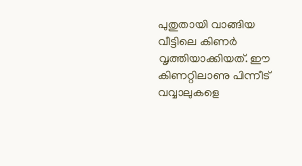പുതുതായി വാങ്ങിയ വീട്ടിലെ കിണർ വൃത്തിയാക്കിയത്. ഈ കിണറ്റിലാണു പിന്നീട് വവ്വാലുകളെ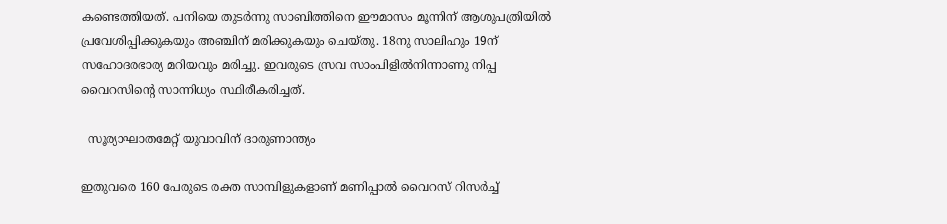കണ്ടെത്തിയത്. പനിയെ തുടർന്നു സാബിത്തിനെ ഈമാസം മൂന്നിന് ആശുപത്രിയിൽ പ്രവേശിപ്പിക്കുകയും അഞ്ചിന് മരിക്കുകയും ചെയ്തു. 18നു സാലിഹും 19ന് സഹോദരഭാര്യ മറിയവും മരിച്ചു. ഇവരുടെ സ്രവ സാംപിളിൽനിന്നാണു നിപ്പ വൈറസിന്റെ സാന്നിധ്യം സ്ഥിരീകരിച്ചത്.

  സൂര്യാഘാതമേറ്റ് യുവാവിന് ദാരുണാന്ത്യം

ഇതുവരെ 160 പേരുടെ രക്ത സാമ്പിളുകളാണ് മണിപ്പാൽ വൈറസ് റിസർച്ച്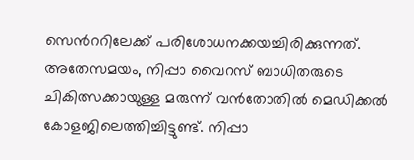സെന്‍ററിലേക്ക് പരിശോധനക്കയച്ചിരിക്കുന്നത്. അതേസമയം, നിപ്പാ വൈറസ് ബാധിതരുടെ ചികിത്സക്കായുള്ള മരുന്ന് വൻതോതിൽ മെഡിക്കൽ കോളജിലെത്തിച്ചിട്ടുണ്ട്. നിപ്പാ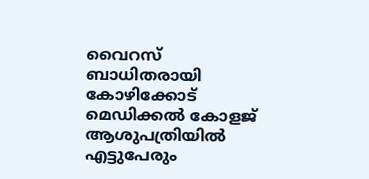വൈറസ് ബാധിതരായി കോഴിക്കോട് മെഡിക്കല്‍ കോളജ് ആശുപത്രിയില്‍ എട്ടുപേരും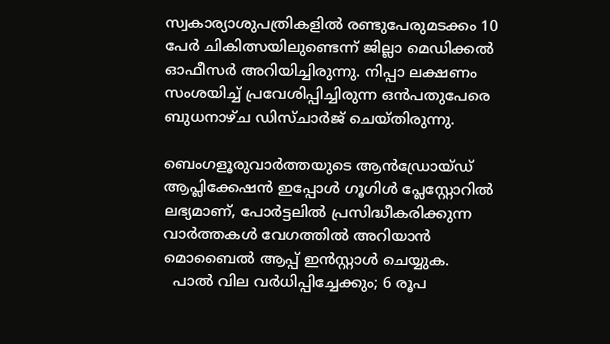സ്വകാര്യാശുപത്രികളില്‍ രണ്ടുപേരുമടക്കം 10 പേര്‍ ചികിത്സയിലുണ്ടെന്ന് ജില്ലാ മെഡിക്കല്‍ ഓഫീസര്‍ അറിയിച്ചിരുന്നു. നിപ്പാ ലക്ഷണം സംശയിച്ച് പ്രവേശിപ്പിച്ചിരുന്ന ഒന്‍പതുപേരെ ബുധനാഴ്ച ഡിസ്ചാര്‍ജ് ചെയ്തിരുന്നു.

ബെംഗളൂരുവാർത്തയുടെ ആൻഡ്രോയ്ഡ് ആപ്ലിക്കേഷൻ ഇപ്പോൾ ഗൂഗിൾ പ്ലേസ്റ്റോറിൽ ലഭ്യമാണ്, പോർട്ടലിൽ പ്രസിദ്ധീകരിക്കുന്ന വാർത്തകൾ വേഗത്തിൽ അറിയാൻ മൊബൈൽ ആപ്പ് ഇൻസ്റ്റാൾ ചെയ്യുക.
  പാൽ വില വർധിപ്പിച്ചേക്കും; 6 രൂപ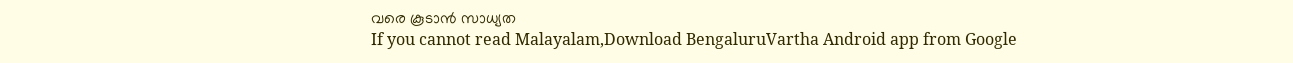വരെ കൂടാൻ സാധ്യത
If you cannot read Malayalam,Download BengaluruVartha Android app from Google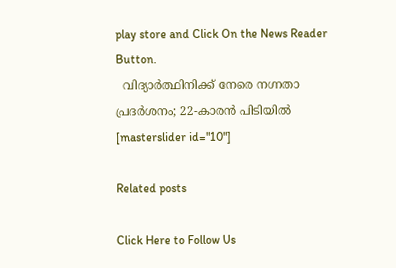play store and Click On the News Reader Button.
  വിദ്യാർത്ഥിനിക്ക് നേരെ നഗ്നതാ പ്രദർശനം; 22-കാരൻ പിടിയിൽ
[masterslider id="10"]

Related posts

Click Here to Follow Us